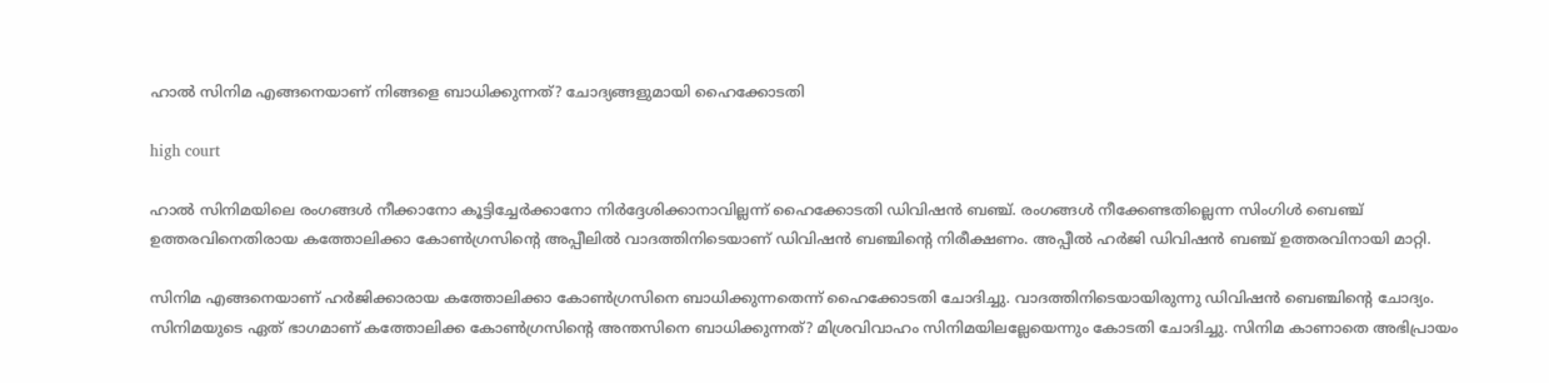ഹാൽ സിനിമ എങ്ങനെയാണ് നിങ്ങളെ ബാധിക്കുന്നത്? ചോദ്യങ്ങളുമായി ഹൈക്കോടതി

high court

ഹാല്‍ സിനിമയിലെ രംഗങ്ങള്‍ നീക്കാനോ കൂട്ടിച്ചേര്‍ക്കാനോ നിര്‍ദ്ദേശിക്കാനാവില്ലന്ന് ഹൈക്കോടതി ഡിവിഷൻ ബഞ്ച്. രംഗങ്ങൾ നീക്കേണ്ടതില്ലെന്ന സിംഗിള്‍ ബെഞ്ച് ഉത്തരവിനെതിരായ കത്തോലിക്കാ കോണ്‍ഗ്രസിന്റെ അപ്പീലിൽ വാദത്തിനിടെയാണ് ഡിവിഷൻ ബഞ്ചിൻ്റെ നിരീക്ഷണം. അപ്പീൽ ഹർജി ഡിവിഷൻ ബഞ്ച് ഉത്തരവിനായി മാറ്റി.

സിനിമ എങ്ങനെയാണ് ഹർജിക്കാരായ കത്തോലിക്കാ കോണ്‍ഗ്രസിനെ ബാധിക്കുന്നതെന്ന് ഹൈക്കോടതി ചോദിച്ചു. വാദത്തിനിടെയായിരുന്നു ഡിവിഷന്‍ ബെഞ്ചിൻ്റെ ചോദ്യം. സിനിമയുടെ ഏത് ഭാഗമാണ് കത്തോലിക്ക കോൺഗ്രസിന്റെ അന്തസിനെ ബാധിക്കുന്നത്? മിശ്രവിവാഹം സിനിമയിലല്ലേയെന്നും കോടതി ചോദിച്ചു. സിനിമ കാണാതെ അഭിപ്രായം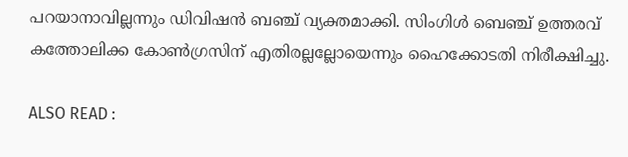പറയാനാവില്ലന്നും ഡിവിഷൻ ബഞ്ച് വ്യക്തമാക്കി. സിംഗിള്‍ ബെഞ്ച് ഉത്തരവ് കത്തോലിക്ക കോൺഗ്രസിന് എതിരല്ലല്ലോയെന്നും ഹൈക്കോടതി നിരീക്ഷിച്ചു.

ALSO READ :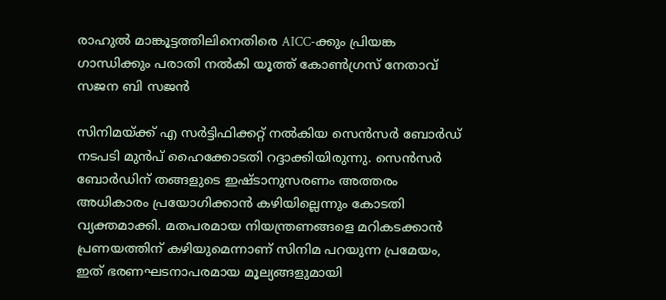രാഹുൽ മാങ്കൂട്ടത്തിലിനെതിരെ AICC-ക്കും പ്രിയങ്ക ഗാന്ധിക്കും പരാതി നൽകി യൂത്ത് കോൺഗ്രസ്‌ നേതാവ് സജന ബി സജൻ

സിനിമയ്ക്ക് എ സർട്ടിഫിക്കറ്റ് നൽകിയ സെൻസർ ബോർഡ് നടപടി മുൻപ് ഹൈക്കോടതി റദ്ദാക്കിയിരുന്നു. സെൻസർ ബോർഡിന് തങ്ങളുടെ ഇഷ്ടാനുസരണം അത്തരം അധികാരം പ്രയോഗിക്കാൻ കഴിയില്ലെന്നും കോടതി വ്യക്തമാക്കി. മതപരമായ നിയന്ത്രണങ്ങളെ മറികടക്കാൻ പ്രണയത്തിന് കഴിയുമെന്നാണ് സിനിമ പറയുന്ന പ്രമേയം, ഇത് ഭരണഘടനാപരമായ മൂല്യങ്ങളുമായി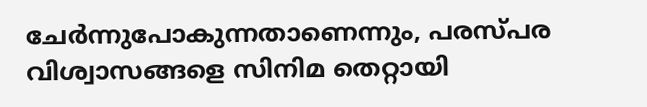ചേർന്നുപോകുന്നതാണെന്നും, പരസ്പര വിശ്വാസങ്ങളെ സിനിമ തെറ്റായി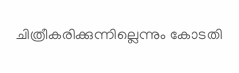ചിത്രീകരിക്കുന്നില്ലെന്നും കോടതി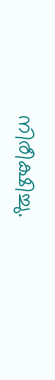നിരീക്ഷിച്ചു.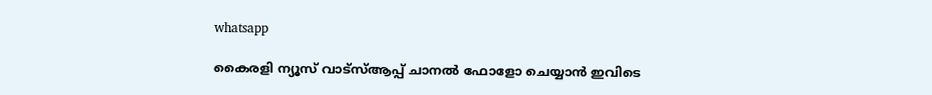whatsapp

കൈരളി ന്യൂസ് വാട്‌സ്ആപ്പ് ചാനല്‍ ഫോളോ ചെയ്യാന്‍ ഇവിടെ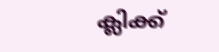ക്ലിക്ക്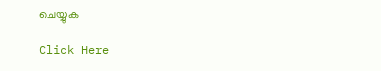ചെയ്യുക

Click Here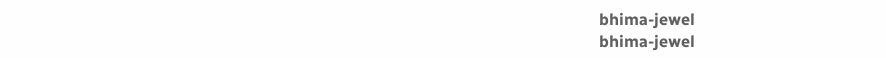bhima-jewel
bhima-jewel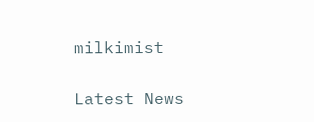milkimist

Latest News